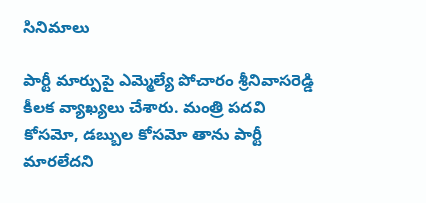సినిమాలు

పార్టీ మార్పుపై ఎమ్మెల్యే పోచారం శ్రీనివాసరెడ్డి కీలక వ్యాఖ్యలు చేశారు. మంత్రి పదవి కోసమో, డబ్బుల కోసమో తాను పార్టీ మారలేదని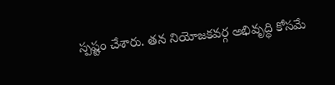స్పష్టం చేశారు. తన నియోజకవర్గ అభివృద్ధి కోసమే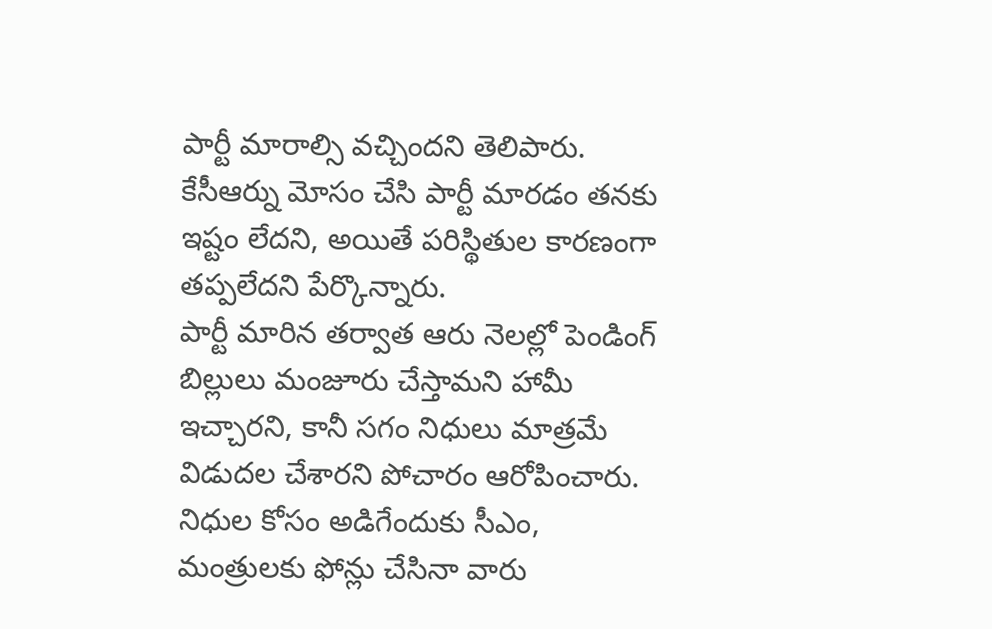పార్టీ మారాల్సి వచ్చిందని తెలిపారు. కేసీఆర్ను మోసం చేసి పార్టీ మారడం తనకు ఇష్టం లేదని, అయితే పరిస్థితుల కారణంగా తప్పలేదని పేర్కొన్నారు.
పార్టీ మారిన తర్వాత ఆరు నెలల్లో పెండింగ్ బిల్లులు మంజూరు చేస్తామని హామీ ఇచ్చారని, కానీ సగం నిధులు మాత్రమే విడుదల చేశారని పోచారం ఆరోపించారు. నిధుల కోసం అడిగేందుకు సీఎం, మంత్రులకు ఫోన్లు చేసినా వారు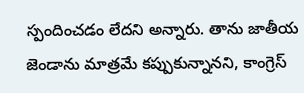స్పందించడం లేదని అన్నారు. తాను జాతీయ జెండాను మాత్రమే కప్పుకున్నానని, కాంగ్రెస్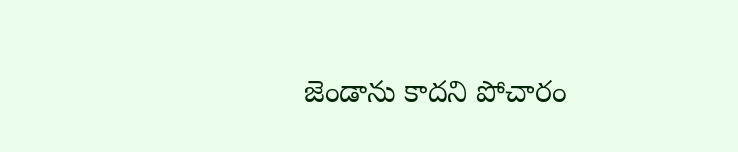జెండాను కాదని పోచారం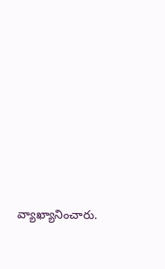వ్యాఖ్యానించారు.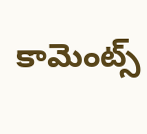కామెంట్స్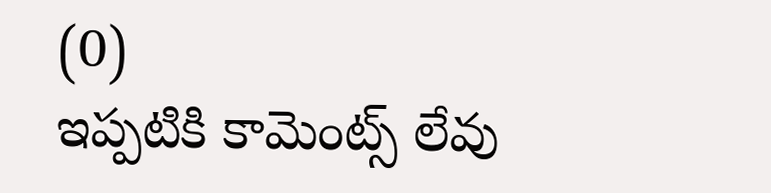(0)
ఇప్పటికి కామెంట్స్ లేవు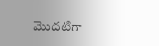మొదటిగా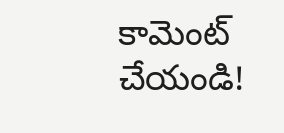కామెంట్ చేయండి!